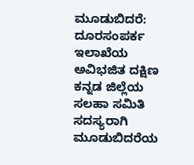ಮೂಡುಬಿದರೆ: ದೂರಸಂಪರ್ಕ ಇಲಾಖೆಯ ಅವಿಭಜಿತ ದಕ್ಷಿಣ ಕನ್ನಡ ಜಿಲ್ಲೆಯ ಸಲಹಾ ಸಮಿತಿ ಸದಸ್ಯರಾಗಿ ಮೂಡುಬಿದರೆಯ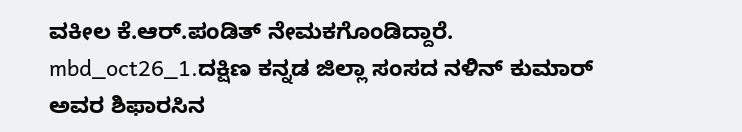ವಕೀಲ ಕೆ.ಆರ್.ಪಂಡಿತ್ ನೇಮಕಗೊಂಡಿದ್ದಾರೆ.
mbd_oct26_1.ದಕ್ಷಿಣ ಕನ್ನಡ ಜಿಲ್ಲಾ ಸಂಸದ ನಳಿನ್ ಕುಮಾರ್ ಅವರ ಶಿಫಾರಸಿನ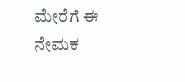ಮೇರೆಗೆ ಈ ನೇಮಕ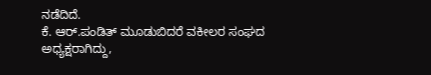ನಡೆದಿದೆ.
ಕೆ. ಆರ್.ಪಂಡಿತ್ ಮೂಡುಬಿದರೆ ವಕೀಲರ ಸಂಘದ ಅಧ್ಯಕ್ಷರಾಗಿದ್ದು,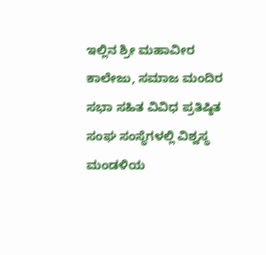ಇಲ್ಲಿನ ಶ್ರೀ ಮಹಾವೀರ ಕಾಲೇಜು, ಸಮಾಜ ಮಂದಿರ ಸಭಾ ಸಹಿತ ವಿವಿಧ ಪ್ರತಿಷ್ಠಿತ ಸಂಘ ಸಂಸ್ಥೆಗಳಲ್ಲಿ ವಿಶ್ವಸ್ಥ ಮಂಡಳಿಯ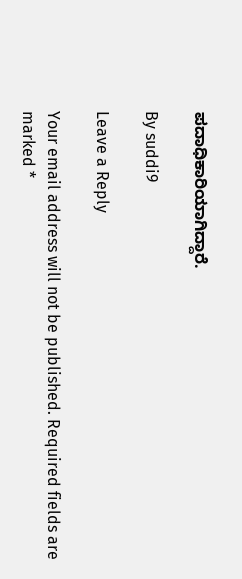ಪದಾಧಿಕಾರಿಯಾಗಿದ್ದಾರೆ.

By suddi9

Leave a Reply

Your email address will not be published. Required fields are marked *